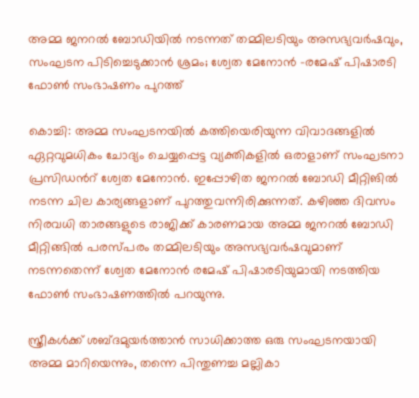അമ്മ ജനറൽ ബോഡിയിൽ നടന്നത് തമ്മിലടിയും അസഭ്യവർഷവും, സംഘടന പിടിച്ചെടുക്കാൻ ശ്രമം; ശ്വേത മേനോൻ -രമേഷ് പിഷാരടി ഫോൺ സംഭാഷണം പുറത്ത്

കൊച്ചി: അമ്മ സംഘടനയിൽ കത്തിയെരിയുന്ന വിവാദങ്ങളിൽ ഏറ്റവുമധികം ചോദ്യം ചെയ്യപ്പെട്ട വ്യക്തികളിൽ ഒരാളാണ് സംഘടനാ പ്രസിഡന്‍റ് ശ്വേത മേനോൻ. ഇപ്പോഴിത ജനറൽ ബോഡി മീറ്റിങിൽ നടന്ന ചില കാര്യങ്ങളാണ് പുറത്തുവന്നിരിക്കുന്നത്. കഴിഞ്ഞ ദിവസം നിരവധി താരങ്ങളുടെ രാജിക്ക് കാരണമായ അമ്മ ജനറൽ ബോഡി മീറ്റിങ്ങിൽ പരസ്പരം തമ്മിലടിയും അസഭ്യവർഷവുമാണ് നടന്നതെന്ന് ശ്വേത മേനോൻ രമേഷ് പിഷാരടിയുമായി നടത്തിയ ഫോൺ സംഭാഷണത്തിൽ പറയുന്നു.

സ്ത്രീകൾക്ക് ശബ്ദമുയർത്താൻ സാധിക്കാത്ത ഒരു സംഘടനയായി അമ്മ മാറിയെന്നും, തന്നെ പിന്തുണച്ച മല്ലികാ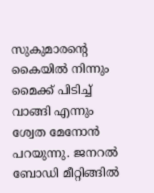സുകുമാരന്‍റെ കൈയിൽ നിന്നും മൈക്ക് പിടിച്ച് വാങ്ങി എന്നും ശ്വേത മേനോൻ പറയുന്നു. ജനറൽ ബോഡി മീറ്റിങ്ങിൽ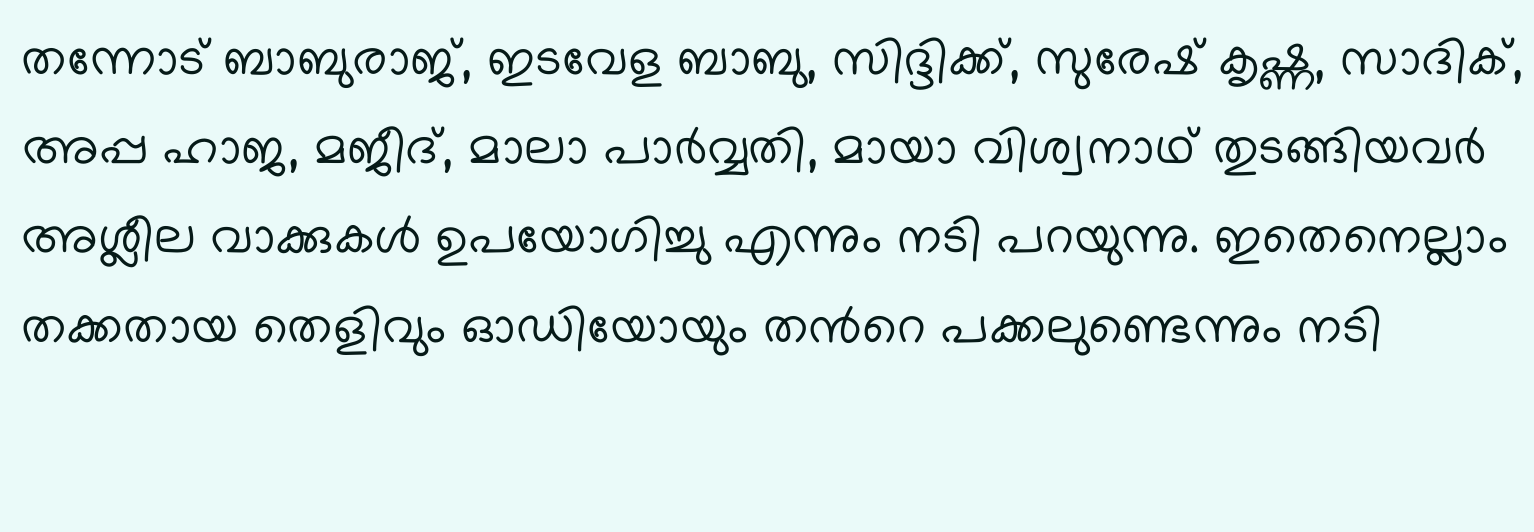തന്നോട് ബാബുരാജ്, ഇടവേള ബാബു, സിദ്ദിക്ക്, സുരേഷ് കൃഷ്ണ, സാദിക്, അപ്പ ഹാജ, മജീദ്, മാലാ പാർവ്വതി, മായാ വിശ്വനാഥ് തുടങ്ങിയവർ അശ്ലീല വാക്കുകൾ ഉപയോഗിച്ചു എന്നും നടി പറയുന്നു. ഇതെനെല്ലാം തക്കതായ തെളിവും ഓഡിയോയും തന്‍റെ പക്കലുണ്ടെന്നും നടി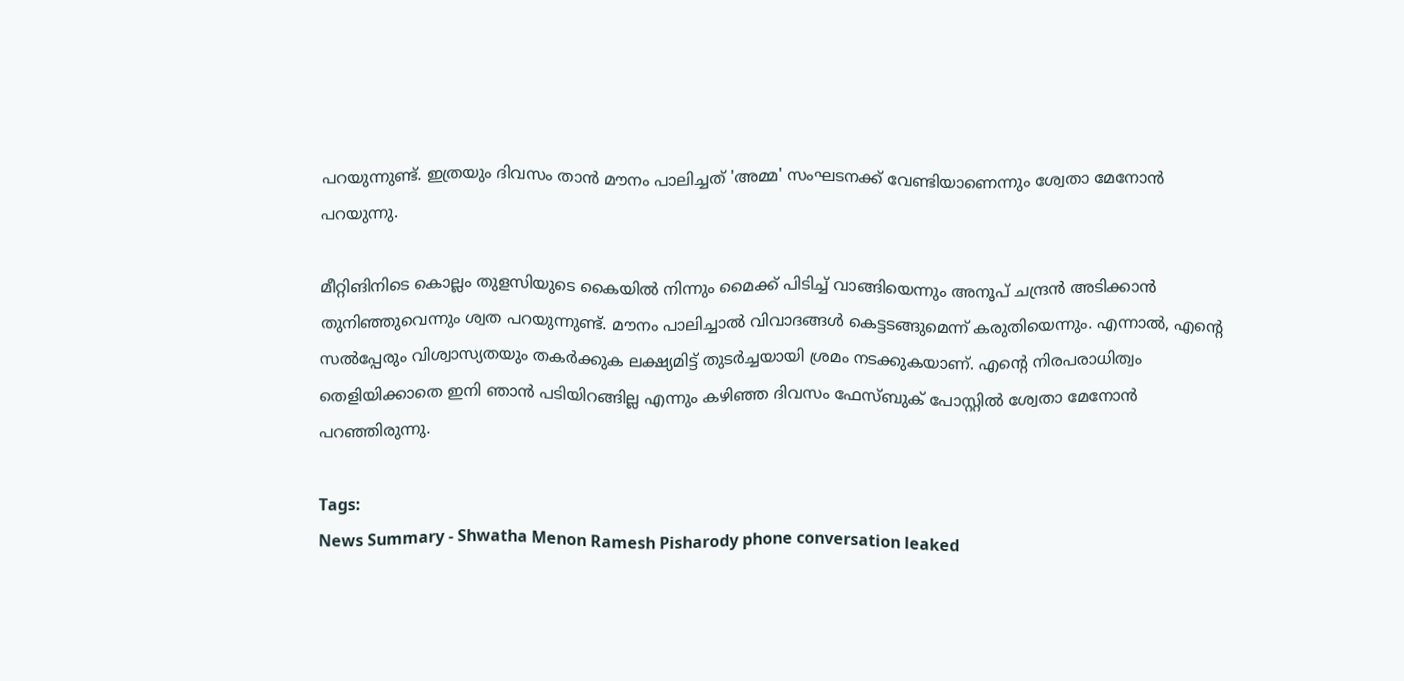പറയുന്നുണ്ട്. ഇത്രയും ദിവസം താന്‍ മൗനം പാലിച്ചത് 'അമ്മ' സംഘടനക്ക് വേണ്ടിയാണെന്നും ശ്വേതാ മേനോന്‍ പറയുന്നു.

മീറ്റിങിനിടെ കൊല്ലം തുളസിയുടെ കൈയിൽ നിന്നും മൈക്ക് പിടിച്ച് വാങ്ങിയെന്നും അനൂപ് ചന്ദ്രൻ അടിക്കാൻ തുനിഞ്ഞുവെന്നും ശ്വത പറയുന്നുണ്ട്. മൗനം പാലിച്ചാല്‍ വിവാദങ്ങള്‍ കെട്ടടങ്ങുമെന്ന് കരുതിയെന്നും. എന്നാല്‍, എന്റെ സല്‍പ്പേരും വിശ്വാസ്യതയും തകര്‍ക്കുക ലക്ഷ്യമിട്ട് തുടര്‍ച്ചയായി ശ്രമം നടക്കുകയാണ്. എന്റെ നിരപരാധിത്വം തെളിയിക്കാതെ ഇനി ഞാന്‍ പടിയിറങ്ങില്ല എന്നും കഴിഞ്ഞ ദിവസം ഫേസ്ബുക് പോസ്റ്റില്‍ ശ്വേതാ മേനോന്‍ പറഞ്ഞിരുന്നു.

Tags:
News Summary - Shwatha Menon Ramesh Pisharody phone conversation leaked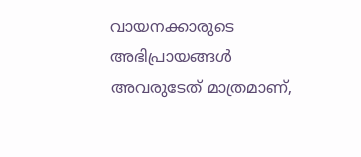വായനക്കാരുടെ അഭിപ്രായങ്ങള്‍ അവരുടേത് മാത്രമാണ്,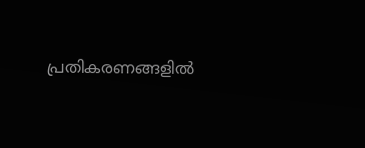പ്രതികരണങ്ങളിൽ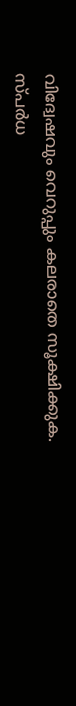വിദ്വേഷവും വെറുപ്പും കലരാതെ സൂക്ഷിക്കുക. സ്പർധ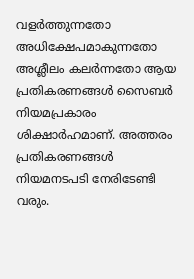വളർത്തുന്നതോ അധിക്ഷേപമാകുന്നതോ അശ്ലീലം കലർന്നതോ ആയ പ്രതികരണങ്ങൾ സൈബർ നിയമപ്രകാരം ശിക്ഷാർഹമാണ്. അത്തരം പ്രതികരണങ്ങൾ നിയമനടപടി നേരിടേണ്ടി വരും.